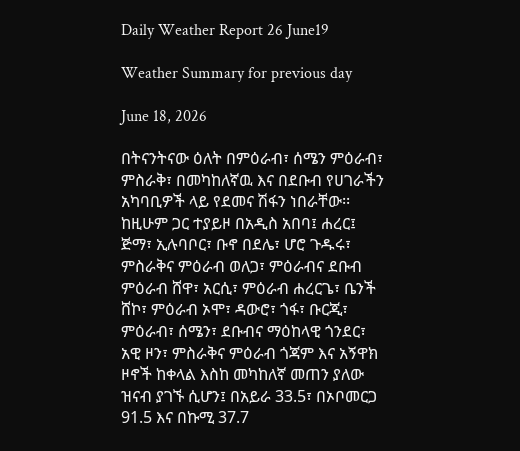Daily Weather Report 26 June19

Weather Summary for previous day

June 18, 2026

በትናንትናው ዕለት በምዕራብ፣ ሰሜን ምዕራብ፣ ምስራቅ፣ በመካከለኛዉ እና በደቡብ የሀገራችን አካባቢዎች ላይ የደመና ሽፋን ነበራቸው፡፡ ከዚሁም ጋር ተያይዞ በአዲስ አበባ፤ ሐረር፤ ጅማ፣ ኢሉባቦር፣ ቡኖ በደሌ፣ ሆሮ ጉዱሩ፣ ምስራቅና ምዕራብ ወለጋ፣ ምዕራብና ደቡብ ምዕራብ ሸዋ፣ አርሲ፣ ምዕራብ ሐረርጌ፣ ቤንች ሸኮ፣ ምዕራብ ኦሞ፣ ዳውሮ፣ ጎፋ፣ ቡርጂ፣ ምዕራብ፣ ሰሜን፣ ደቡብና ማዕከላዊ ጎንደር፣ አዊ ዞን፣ ምስራቅና ምዕራብ ጎጃም እና አኝዋክ ዞኖች ከቀላል እስከ መካከለኛ መጠን ያለው ዝናብ ያገኙ ሲሆን፤ በአይራ 33.5፣ በኦቦመርጋ 91.5 እና በኩሚ 37.7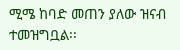ሚሜ ከባድ መጠን ያለው ዝናብ ተመዝግቧል፡፡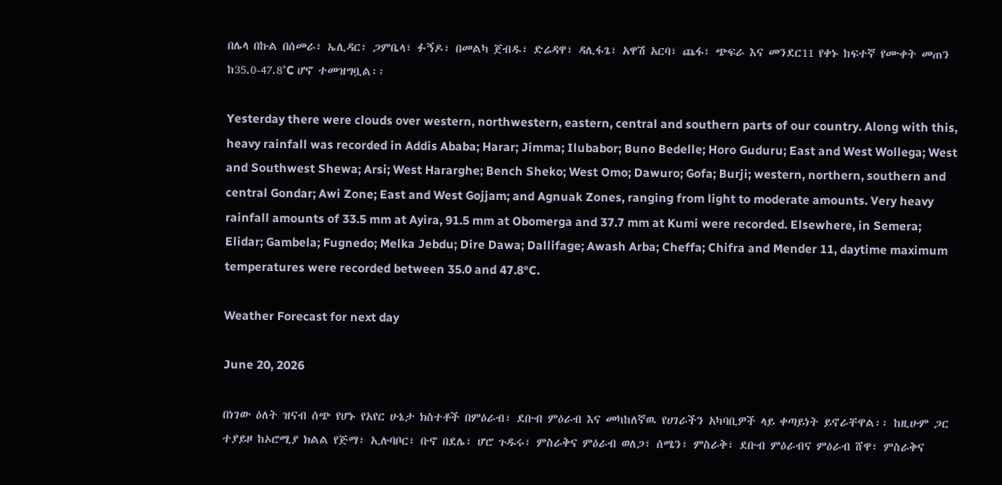በሌላ በኩል በሰመራ፣ ኤሊዳር፣ ጋምቤላ፣ ፉኝዶ፣ በመልካ ጀብዱ፣ ድሬዳዋ፣ ዳሊፋጌ፣ አዋሽ አርባ፣ ጨፋ፣ ጭፍራ እና መንደር11 የቀኑ ከፍተኛ የሙቀት መጠን ከ35.0-47.8°C ሆኖ ተመዝግቧል፡፡

Yesterday there were clouds over western, northwestern, eastern, central and southern parts of our country. Along with this, heavy rainfall was recorded in Addis Ababa; Harar; Jimma; Ilubabor; Buno Bedelle; Horo Guduru; East and West Wollega; West and Southwest Shewa; Arsi; West Hararghe; Bench Sheko; West Omo; Dawuro; Gofa; Burji; western, northern, southern and central Gondar; Awi Zone; East and West Gojjam; and Agnuak Zones, ranging from light to moderate amounts. Very heavy rainfall amounts of 33.5 mm at Ayira, 91.5 mm at Obomerga and 37.7 mm at Kumi were recorded. Elsewhere, in Semera; Elidar; Gambela; Fugnedo; Melka Jebdu; Dire Dawa; Dallifage; Awash Arba; Cheffa; Chifra and Mender 11, daytime maximum temperatures were recorded between 35.0 and 47.8°C.

Weather Forecast for next day

June 20, 2026

በነገው ዕለት ዝናብ ሰጭ የሆኑ የአየር ሁኔታ ክስተቶች በምዕራብ፣ ደቡብ ምዕራብ እና መካከለኛዉ የሀገራችን አካባቢዎች ላይ ቀጣይነት ይኖራቸዋል፡፡ ከዚሁም ጋር ተያይዞ ከኦሮሚያ ክልል የጅማ፣ ኢሉባቦር፣ ቡኖ በደሌ፣ ሆሮ ጉዱሩ፣ ምስራቅና ምዕራብ ወለጋ፣ ሰሜን፣ ምስራቅ፣ ደቡብ ምዕራብና ምዕራብ ሸዋ፣ ምስራቅና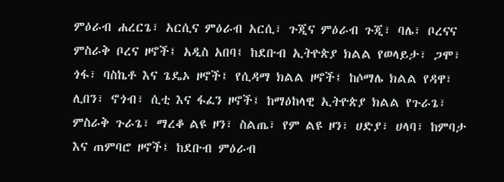ምዕራብ ሐረርጌ፣ አርሲና ምዕራብ አርሲ፣ ጉጂና ምዕራብ ጉጂ፣ ባሌ፣ ቦረናና ምስራቅ ቦረና ዞኖች፤ አዲስ አበባ፤ ከደቡብ ኢትዮጵያ ክልል የወላይታ፣ ጋሞ፣ ጎፋ፣ ባስኬቶ እና ጌዴኦ ዞኖች፤ የሲዳማ ክልል ዞኖች፤ ከሶማሌ ክልል የዳዋ፣ ሊበን፣ ኖጎብ፣ ሲቲ እና ፋፈን ዞኖች፤ ከማዕከላዊ ኢትዮጵያ ክልል የጉራጌ፣ ምስራቅ ጉራጌ፣ ማረቆ ልዩ ዞን፣ ስልጤ፣ የም ልዩ ዞን፣ ሀድያ፣ ሀላባ፣ ከምባታ እና ጠምባሮ ዞኖች፤ ከደቡብ ምዕራብ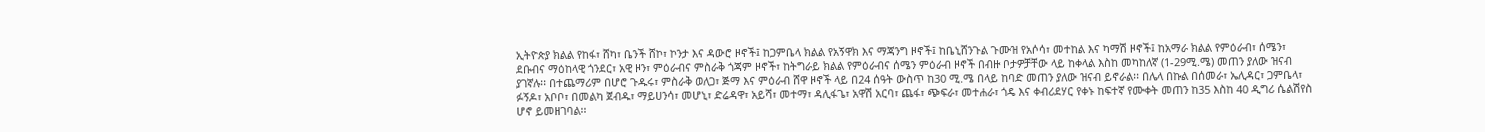ኢትዮጵያ ክልል የከፋ፣ ሸካ፣ ቤንች ሸኮ፣ ኮንታ እና ዳውሮ ዞኖች፤ ከጋምቤላ ክልል የአኝዋክ እና ማጃንግ ዞኖች፤ ከቤኒሸንጉል ጉሙዝ የአሶሳ፣ መተከል እና ካማሽ ዞኖች፤ ከአማራ ክልል የምዕራብ፣ ሰሜን፣ ደቡብና ማዕከላዊ ጎንደር፣ አዊ ዞን፣ ምዕራብና ምስራቅ ጎጃም ዞኖች፣ ከትግራይ ክልል የምዕራብና ሰሜን ምዕራብ ዞኖች በብዙ ቦታዎቻቸው ላይ ከቀላል እስከ መካከለኛ (1-29ሚ.ሜ) መጠን ያለው ዝናብ ያገኛሉ፡፡ በተጨማሪም በሆሮ ጉዱሩ፣ ምስራቅ ወለጋ፣ ጅማ እና ምዕራብ ሸዋ ዞኖች ላይ በ24 ሰዓት ውስጥ ከ30 ሚ.ሜ በላይ ከባድ መጠን ያለው ዝናብ ይኖራል፡፡ በሌላ በኩል በሰመራ፣ ኤሊዳር፣ ጋምቤላ፣ ፉኝዶ፣ አቦቦ፣ በመልካ ጀብዱ፣ ማይሀንሳ፣ መሆኒ፣ ድሬዳዋ፣ አይሻ፣ መተማ፣ ዳሊፋጌ፣ አዋሽ አርባ፣ ጨፋ፣ ጭፍራ፣ መተሐራ፣ ጎዴ እና ቀብሪደሃር የቀኑ ከፍተኛ የሙቀት መጠን ከ35 እስከ 40 ዲግሪ ሴልሽየስ ሆኖ ይመዘገባል፡፡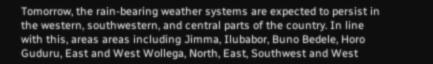Tomorrow, the rain-bearing weather systems are expected to persist in the western, southwestern, and central parts of the country. In line with this, areas areas including Jimma, Ilubabor, Buno Bedele, Horo Guduru, East and West Wollega, North, East, Southwest and West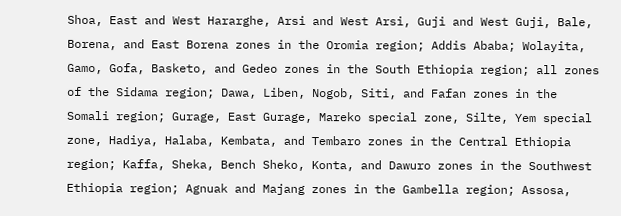Shoa, East and West Hararghe, Arsi and West Arsi, Guji and West Guji, Bale, Borena, and East Borena zones in the Oromia region; Addis Ababa; Wolayita, Gamo, Gofa, Basketo, and Gedeo zones in the South Ethiopia region; all zones of the Sidama region; Dawa, Liben, Nogob, Siti, and Fafan zones in the Somali region; Gurage, East Gurage, Mareko special zone, Silte, Yem special zone, Hadiya, Halaba, Kembata, and Tembaro zones in the Central Ethiopia region; Kaffa, Sheka, Bench Sheko, Konta, and Dawuro zones in the Southwest Ethiopia region; Agnuak and Majang zones in the Gambella region; Assosa,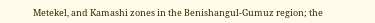Metekel, and Kamashi zones in the Benishangul-Gumuz region; the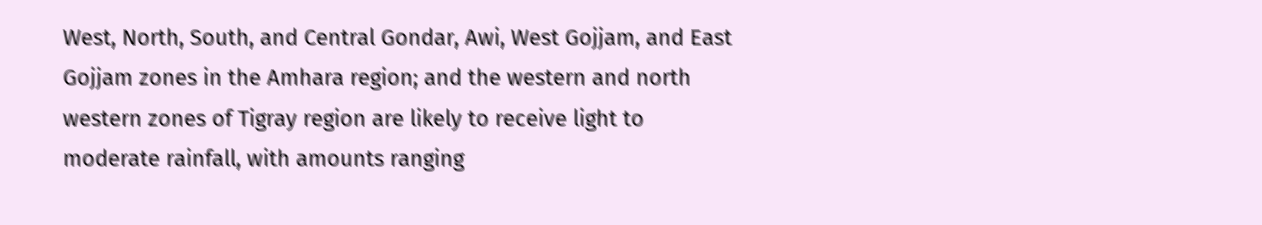West, North, South, and Central Gondar, Awi, West Gojjam, and East Gojjam zones in the Amhara region; and the western and north western zones of Tigray region are likely to receive light to moderate rainfall, with amounts ranging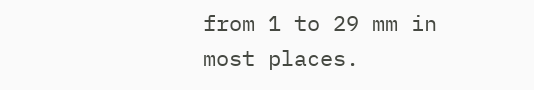from 1 to 29 mm in most places.